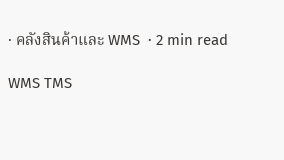· คลังสินค้าและ WMS  · 2 min read

WMS TMS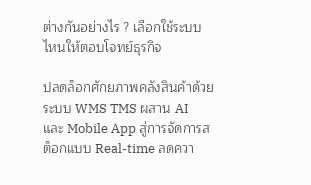ต่างกันอย่างไร ? เลือกใช้ระบบไหนให้ตอบโจทย์ธุรกิจ

ปลดล็อกศักยภาพคลังสินค้าด้วยระบบ WMS TMS ผสาน AI และ Mobile App สู่การจัดการสต็อกแบบ Real-time ลดควา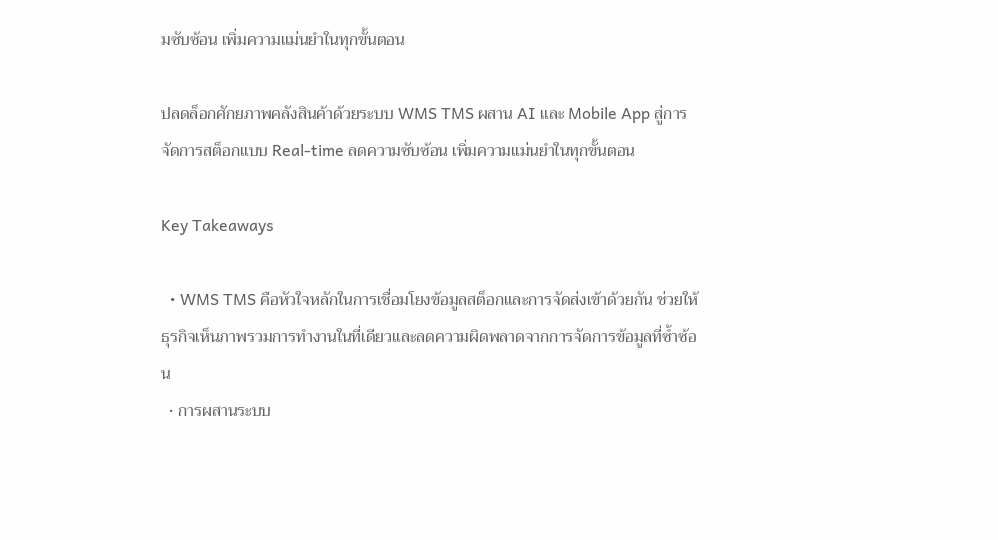มซับซ้อน เพิ่มความแม่นยำในทุกขั้นตอน

ปลดล็อกศักยภาพคลังสินค้าด้วยระบบ WMS TMS ผสาน AI และ Mobile App สู่การจัดการสต็อกแบบ Real-time ลดความซับซ้อน เพิ่มความแม่นยำในทุกขั้นตอน

Key Takeaways

  • WMS TMS คือหัวใจหลักในการเชื่อมโยงข้อมูลสต็อกและการจัดส่งเข้าด้วยกัน ช่วยให้ธุรกิจเห็นภาพรวมการทำงานในที่เดียวและลดความผิดพลาดจากการจัดการข้อมูลที่ซ้ำซ้อน
  • การผสานระบบ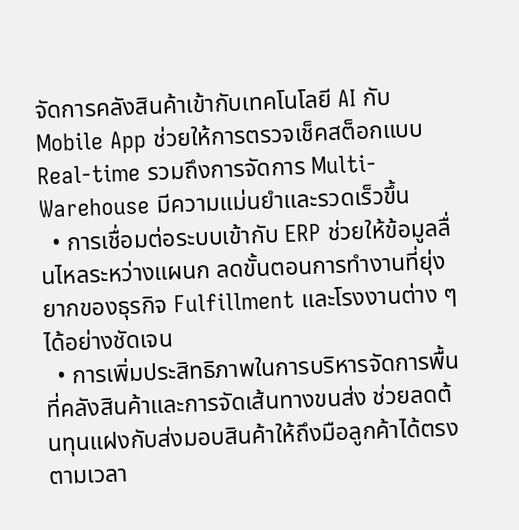จัดการคลังสินค้าเข้ากับเทคโนโลยี AI กับ Mobile App ช่วยให้การตรวจเช็คสต็อกแบบ Real-time รวมถึงการจัดการ Multi-Warehouse มีความแม่นยำและรวดเร็วขึ้น
  • การเชื่อมต่อระบบเข้ากับ ERP ช่วยให้ข้อมูลลื่นไหลระหว่างแผนก ลดขั้นตอนการทำงานที่ยุ่งยากของธุรกิจ Fulfillment และโรงงานต่าง ๆ ได้อย่างชัดเจน
  • การเพิ่มประสิทธิภาพในการบริหารจัดการพื้นที่คลังสินค้าและการจัดเส้นทางขนส่ง ช่วยลดต้นทุนแฝงกับส่งมอบสินค้าให้ถึงมือลูกค้าได้ตรงตามเวลา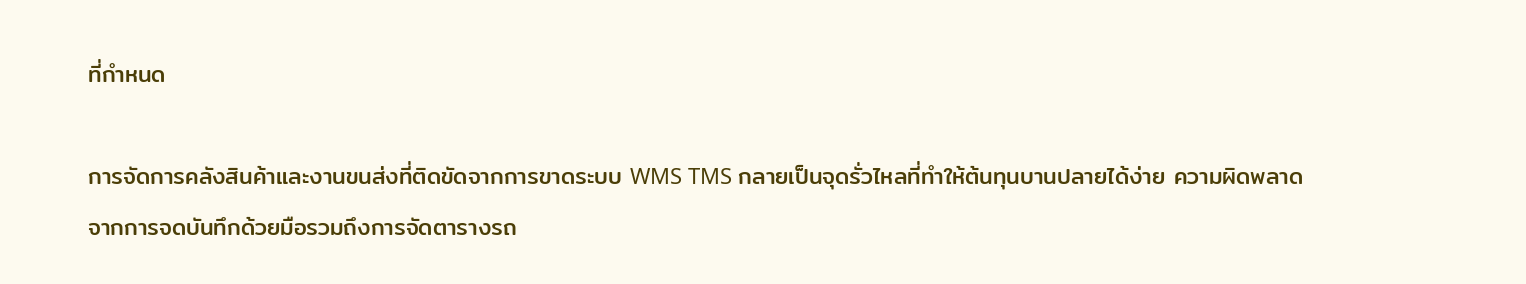ที่กำหนด

การจัดการคลังสินค้าและงานขนส่งที่ติดขัดจากการขาดระบบ WMS TMS กลายเป็นจุดรั่วไหลที่ทำให้ต้นทุนบานปลายได้ง่าย ความผิดพลาดจากการจดบันทึกด้วยมือรวมถึงการจัดตารางรถ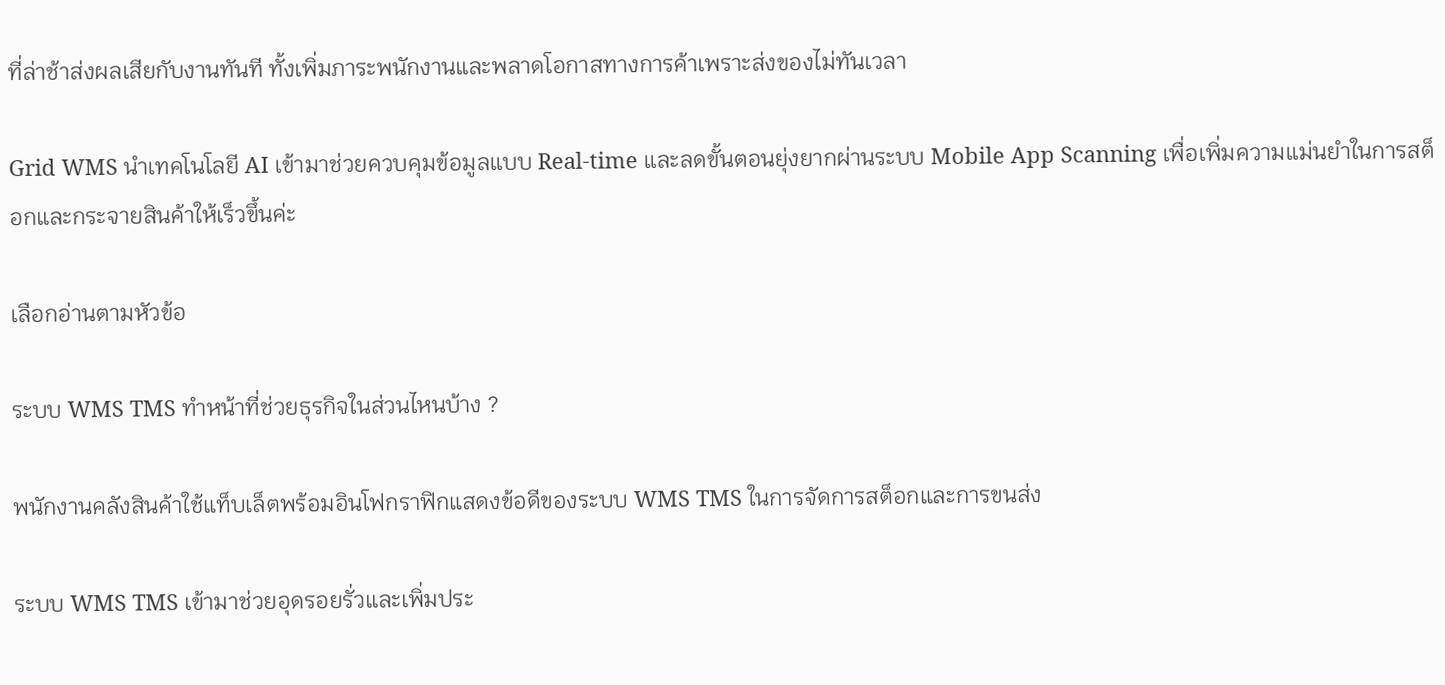ที่ล่าช้าส่งผลเสียกับงานทันที ทั้งเพิ่มภาระพนักงานและพลาดโอกาสทางการค้าเพราะส่งของไม่ทันเวลา

Grid WMS นำเทคโนโลยี AI เข้ามาช่วยควบคุมข้อมูลแบบ Real-time และลดขั้นตอนยุ่งยากผ่านระบบ Mobile App Scanning เพื่อเพิ่มความแม่นยำในการสต็อกและกระจายสินค้าให้เร็วขึ้นค่ะ

เลือกอ่านตามหัวข้อ

ระบบ WMS TMS ทำหน้าที่ช่วยธุรกิจในส่วนไหนบ้าง ?

พนักงานคลังสินค้าใช้แท็บเล็ตพร้อมอินโฟกราฟิกแสดงข้อดีของระบบ WMS TMS ในการจัดการสต็อกและการขนส่ง

ระบบ WMS TMS เข้ามาช่วยอุดรอยรั่วและเพิ่มประ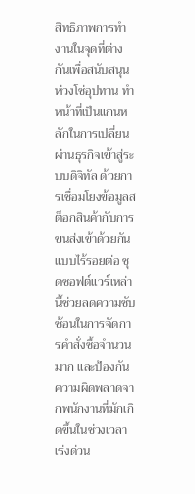สิทธิภาพการทำงานในจุดที่ต่างกันเพื่อสนับสนุนห่วงโซ่อุปทาน ทำหน้าที่เป็นแกนหลักในการเปลี่ยนผ่านธุรกิจเข้าสู่ระบบดิจิทัล ด้วยการเชื่อมโยงข้อมูลสต็อกสินค้ากับการขนส่งเข้าด้วยกันแบบไร้รอยต่อ ชุดซอฟต์แวร์เหล่านี้ช่วยลดความซับซ้อนในการจัดการคำสั่งซื้อจำนวนมาก และป้องกันความผิดพลาดจากพนักงานที่มักเกิดขึ้นในช่วงเวลาเร่งด่วน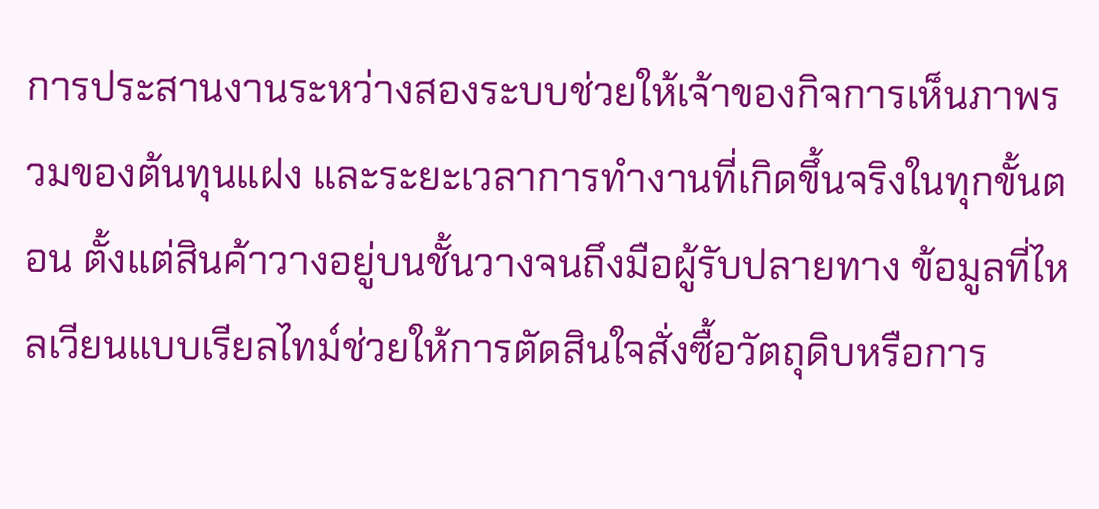การประสานงานระหว่างสองระบบช่วยให้เจ้าของกิจการเห็นภาพรวมของต้นทุนแฝง และระยะเวลาการทำงานที่เกิดขึ้นจริงในทุกขั้นตอน ตั้งแต่สินค้าวางอยู่บนชั้นวางจนถึงมือผู้รับปลายทาง ข้อมูลที่ไหลเวียนแบบเรียลไทม์ช่วยให้การตัดสินใจสั่งซื้อวัตถุดิบหรือการ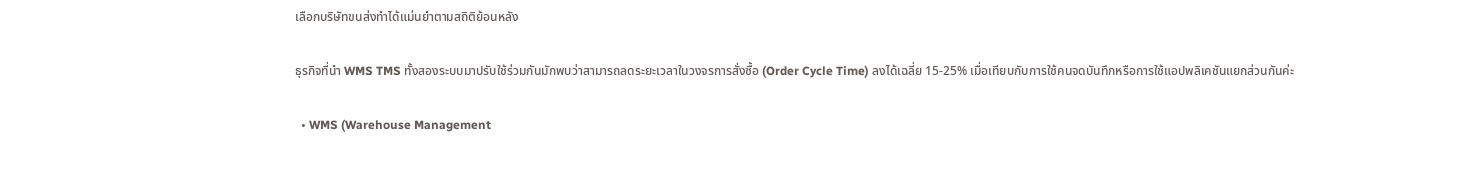เลือกบริษัทขนส่งทำได้แม่นยำตามสถิติย้อนหลัง

ธุรกิจที่นำ WMS TMS ทั้งสองระบบมาปรับใช้ร่วมกันมักพบว่าสามารถลดระยะเวลาในวงจรการสั่งซื้อ (Order Cycle Time) ลงได้เฉลี่ย 15-25% เมื่อเทียบกับการใช้คนจดบันทึกหรือการใช้แอปพลิเคชันแยกส่วนกันค่ะ

  • WMS (Warehouse Management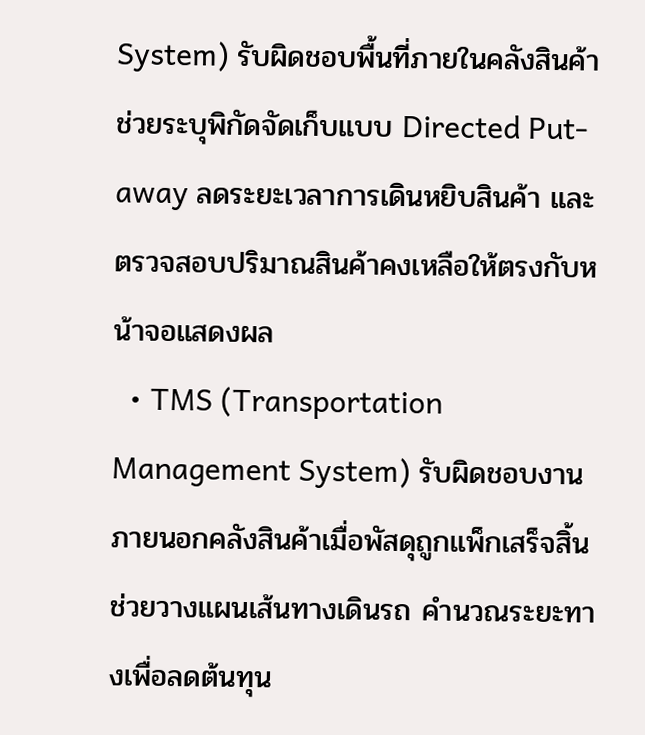System) รับผิดชอบพื้นที่ภายในคลังสินค้า ช่วยระบุพิกัดจัดเก็บแบบ Directed Put-away ลดระยะเวลาการเดินหยิบสินค้า และตรวจสอบปริมาณสินค้าคงเหลือให้ตรงกับหน้าจอแสดงผล
  • TMS (Transportation Management System) รับผิดชอบงานภายนอกคลังสินค้าเมื่อพัสดุถูกแพ็กเสร็จสิ้น ช่วยวางแผนเส้นทางเดินรถ คำนวณระยะทางเพื่อลดต้นทุน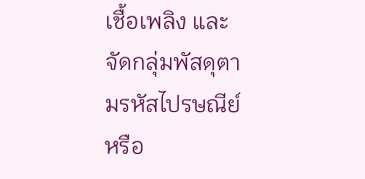เชื้อเพลิง และจัดกลุ่มพัสดุตามรหัสไปรษณีย์หรือ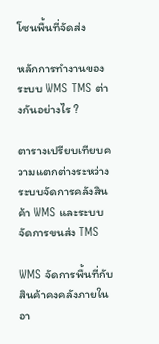โซนพื้นที่จัดส่ง

หลักการทำงานของระบบ WMS TMS ต่างกันอย่างไร ?

ตารางเปรียบเทียบความแตกต่างระหว่างระบบจัดการคลังสินค้า WMS และระบบจัดการขนส่ง TMS

WMS จัดการพื้นที่กับสินค้าคงคลังภายในอา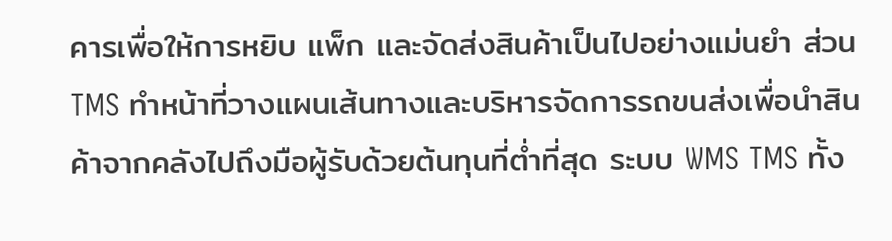คารเพื่อให้การหยิบ แพ็ก และจัดส่งสินค้าเป็นไปอย่างแม่นยำ ส่วน TMS ทำหน้าที่วางแผนเส้นทางและบริหารจัดการรถขนส่งเพื่อนำสินค้าจากคลังไปถึงมือผู้รับด้วยต้นทุนที่ต่ำที่สุด ระบบ WMS TMS ทั้ง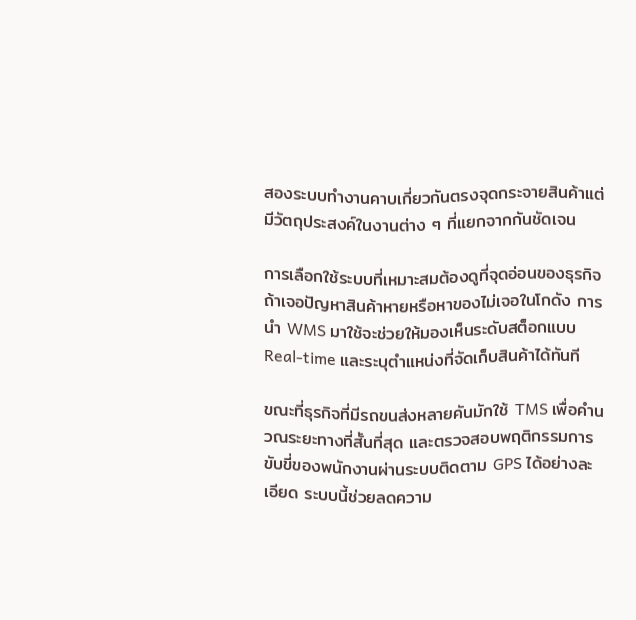สองระบบทำงานคาบเกี่ยวกันตรงจุดกระจายสินค้าแต่มีวัตถุประสงค์ในงานต่าง ๆ ที่แยกจากกันชัดเจน

การเลือกใช้ระบบที่เหมาะสมต้องดูที่จุดอ่อนของธุรกิจ ถ้าเจอปัญหาสินค้าหายหรือหาของไม่เจอในโกดัง การนำ WMS มาใช้จะช่วยให้มองเห็นระดับสต็อกแบบ Real-time และระบุตำแหน่งที่จัดเก็บสินค้าได้ทันที

ขณะที่ธุรกิจที่มีรถขนส่งหลายคันมักใช้ TMS เพื่อคำนวณระยะทางที่สั้นที่สุด และตรวจสอบพฤติกรรมการขับขี่ของพนักงานผ่านระบบติดตาม GPS ได้อย่างละเอียด ระบบนี้ช่วยลดความ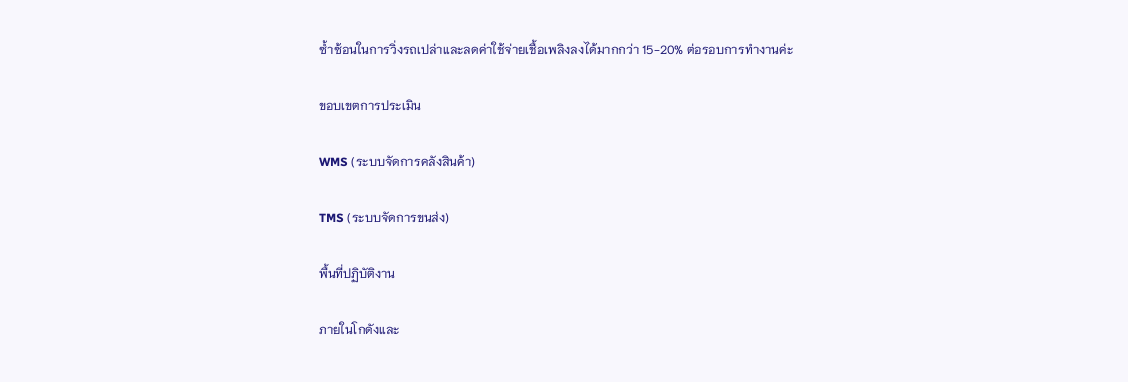ซ้ำซ้อนในการวิ่งรถเปล่าและลดค่าใช้จ่ายเชื้อเพลิงลงได้มากกว่า 15-20% ต่อรอบการทำงานค่ะ

ขอบเขตการประเมิน

WMS (ระบบจัดการคลังสินค้า)

TMS (ระบบจัดการขนส่ง)

พื้นที่ปฏิบัติงาน

ภายในโกดังและ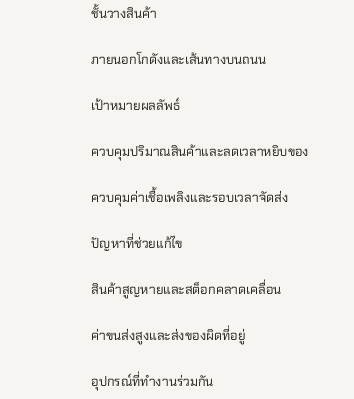ชั้นวางสินค้า

ภายนอกโกดังและเส้นทางบนถนน

เป้าหมายผลลัพธ์

ควบคุมปริมาณสินค้าและลดเวลาหยิบของ

ควบคุมค่าเชื้อเพลิงและรอบเวลาจัดส่ง

ปัญหาที่ช่วยแก้ไข

สินค้าสูญหายและสต็อกคลาดเคลื่อน

ค่าขนส่งสูงและส่งของผิดที่อยู่

อุปกรณ์ที่ทำงานร่วมกัน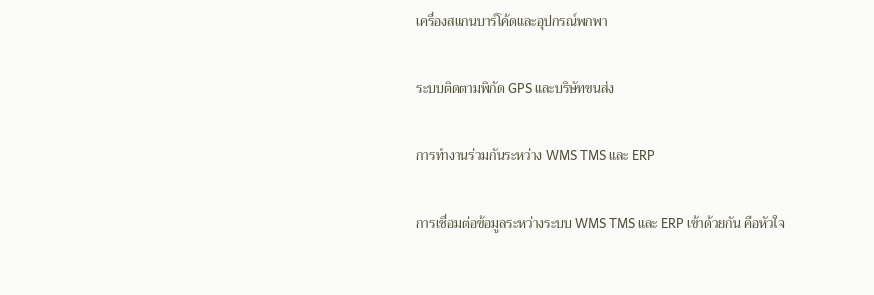เครื่องสแกนบาร์โค้ดและอุปกรณ์พกพา

ระบบติดตามพิกัด GPS และบริษัทขนส่ง

การทำงานร่วมกันระหว่าง WMS TMS และ ERP

การเชื่อมต่อข้อมูลระหว่างระบบ WMS TMS และ ERP เข้าด้วยกัน คือหัวใจ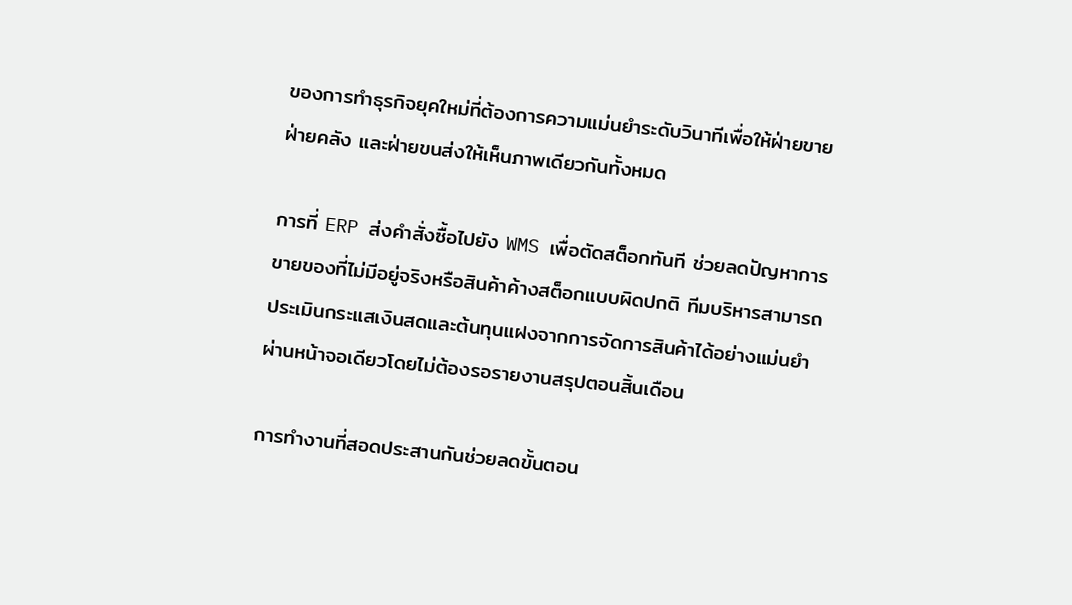ของการทำธุรกิจยุคใหม่ที่ต้องการความแม่นยำระดับวินาทีเพื่อให้ฝ่ายขาย ฝ่ายคลัง และฝ่ายขนส่งให้เห็นภาพเดียวกันทั้งหมด

การที่ ERP ส่งคำสั่งซื้อไปยัง WMS เพื่อตัดสต็อกทันที ช่วยลดปัญหาการขายของที่ไม่มีอยู่จริงหรือสินค้าค้างสต็อกแบบผิดปกติ ทีมบริหารสามารถประเมินกระแสเงินสดและต้นทุนแฝงจากการจัดการสินค้าได้อย่างแม่นยำผ่านหน้าจอเดียวโดยไม่ต้องรอรายงานสรุปตอนสิ้นเดือน

การทำงานที่สอดประสานกันช่วยลดขั้นตอน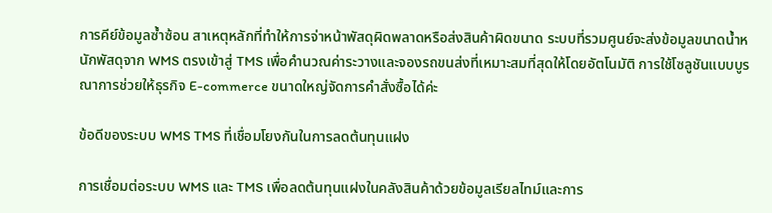การคีย์ข้อมูลซ้ำซ้อน สาเหตุหลักที่ทำให้การจ่าหน้าพัสดุผิดพลาดหรือส่งสินค้าผิดขนาด ระบบที่รวมศูนย์จะส่งข้อมูลขนาดน้ำหนักพัสดุจาก WMS ตรงเข้าสู่ TMS เพื่อคำนวณค่าระวางและจองรถขนส่งที่เหมาะสมที่สุดให้โดยอัตโนมัติ การใช้โซลูชันแบบบูรณาการช่วยให้ธุรกิจ E-commerce ขนาดใหญ่จัดการคำสั่งซื้อได้ค่ะ

ข้อดีของระบบ WMS TMS ที่เชื่อมโยงกันในการลดต้นทุนแฝง

การเชื่อมต่อระบบ WMS และ TMS เพื่อลดต้นทุนแฝงในคลังสินค้าด้วยข้อมูลเรียลไทม์และการ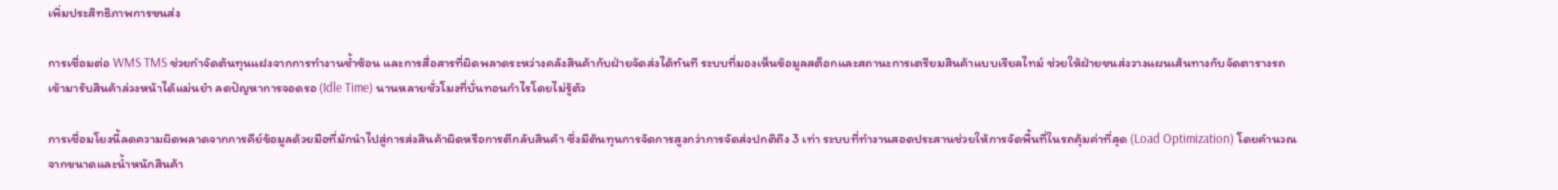เพิ่มประสิทธิภาพการขนส่ง

การเชื่อมต่อ WMS TMS ช่วยกำจัดต้นทุนแฝงจากการทำงานซ้ำซ้อน และการสื่อสารที่ผิดพลาดระหว่างคลังสินค้ากับฝ่ายจัดส่งได้ทันที ระบบที่มองเห็นข้อมูลสต็อกและสถานะการเตรียมสินค้าแบบเรียลไทม์ ช่วยให้ฝ่ายขนส่งวางแผนเส้นทางกับจัดตารางรถเข้ามารับสินค้าล่วงหน้าได้แม่นยำ ลดปัญหาการจอดรอ (Idle Time) นานหลายชั่วโมงที่บั่นทอนกำไรโดยไม่รู้ตัว

การเชื่อมโยงนี้ลดความผิดพลาดจากการคีย์ข้อมูลด้วยมือที่มักนำไปสู่การส่งสินค้าผิดหรือการตีกลับสินค้า ซึ่งมีต้นทุนการจัดการสูงกว่าการจัดส่งปกติถึง 3 เท่า ระบบที่ทำงานสอดประสานช่วยให้การจัดพื้นที่ในรถคุ้มค่าที่สุด (Load Optimization) โดยคำนวณจากขนาดและน้ำหนักสินค้า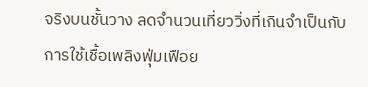จริงบนชั้นวาง ลดจำนวนเที่ยววิ่งที่เกินจำเป็นกับการใช้เชื้อเพลิงฟุ่มเฟือย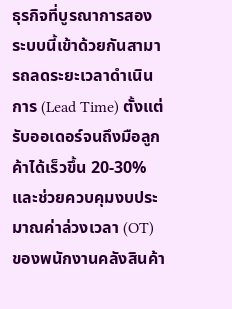ธุรกิจที่บูรณาการสองระบบนี้เข้าด้วยกันสามารถลดระยะเวลาดำเนินการ (Lead Time) ตั้งแต่รับออเดอร์จนถึงมือลูกค้าได้เร็วขึ้น 20-30% และช่วยควบคุมงบประมาณค่าล่วงเวลา (OT) ของพนักงานคลังสินค้า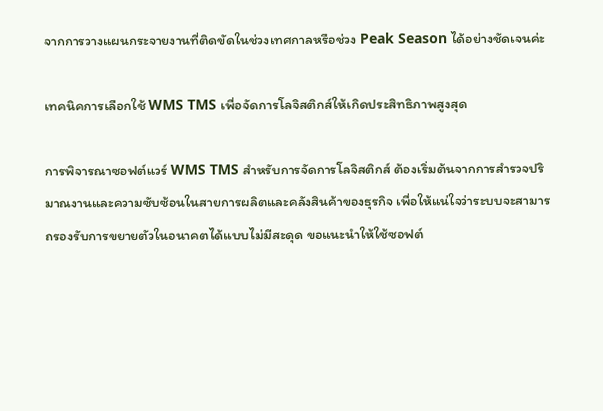จากการวางแผนกระจายงานที่ติดขัดในช่วงเทศกาลหรือช่วง Peak Season ได้อย่างชัดเจนค่ะ

เทคนิคการเลือกใช้ WMS TMS เพื่อจัดการโลจิสติกส์ให้เกิดประสิทธิภาพสูงสุด

การพิจารณาซอฟต์แวร์ WMS TMS สำหรับการจัดการโลจิสติกส์ ต้องเริ่มต้นจากการสำรวจปริมาณงานและความซับซ้อนในสายการผลิตและคลังสินค้าของธุรกิจ เพื่อให้แน่ใจว่าระบบจะสามารถรองรับการขยายตัวในอนาคตได้แบบไม่มีสะดุด ขอแนะนำให้ใช้ซอฟต์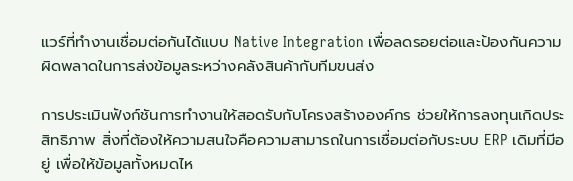แวร์ที่ทำงานเชื่อมต่อกันได้แบบ Native Integration เพื่อลดรอยต่อและป้องกันความผิดพลาดในการส่งข้อมูลระหว่างคลังสินค้ากับทีมขนส่ง

การประเมินฟังก์ชันการทำงานให้สอดรับกับโครงสร้างองค์กร ช่วยให้การลงทุนเกิดประสิทธิภาพ สิ่งที่ต้องให้ความสนใจคือความสามารถในการเชื่อมต่อกับระบบ ERP เดิมที่มีอยู่ เพื่อให้ข้อมูลทั้งหมดไห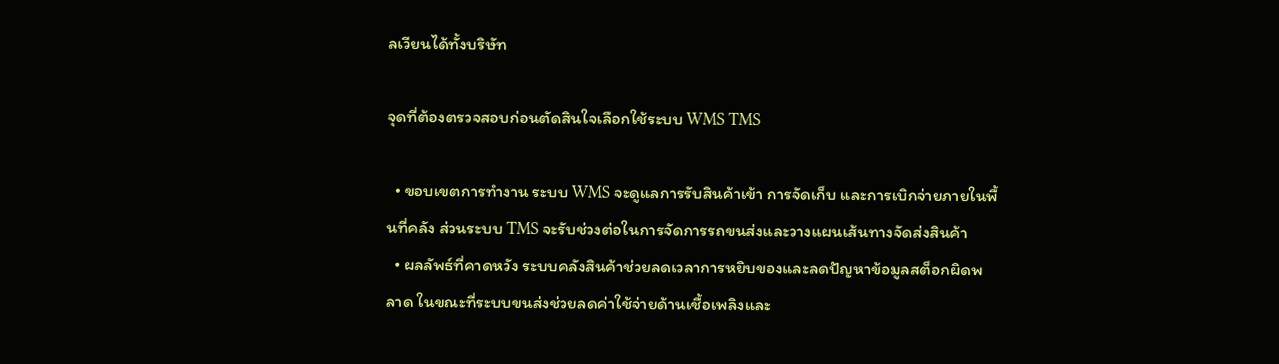ลเวียนได้ทั้งบริษัท

จุดที่ต้องตรวจสอบก่อนตัดสินใจเลือกใช้ระบบ WMS TMS

  • ขอบเขตการทำงาน ระบบ WMS จะดูแลการรับสินค้าเข้า การจัดเก็บ และการเบิกจ่ายภายในพื้นที่คลัง ส่วนระบบ TMS จะรับช่วงต่อในการจัดการรถขนส่งและวางแผนเส้นทางจัดส่งสินค้า
  • ผลลัพธ์ที่คาดหวัง ระบบคลังสินค้าช่วยลดเวลาการหยิบของและลดปัญหาข้อมูลสต็อกผิดพลาด ในขณะที่ระบบขนส่งช่วยลดค่าใช้จ่ายด้านเชื้อเพลิงและ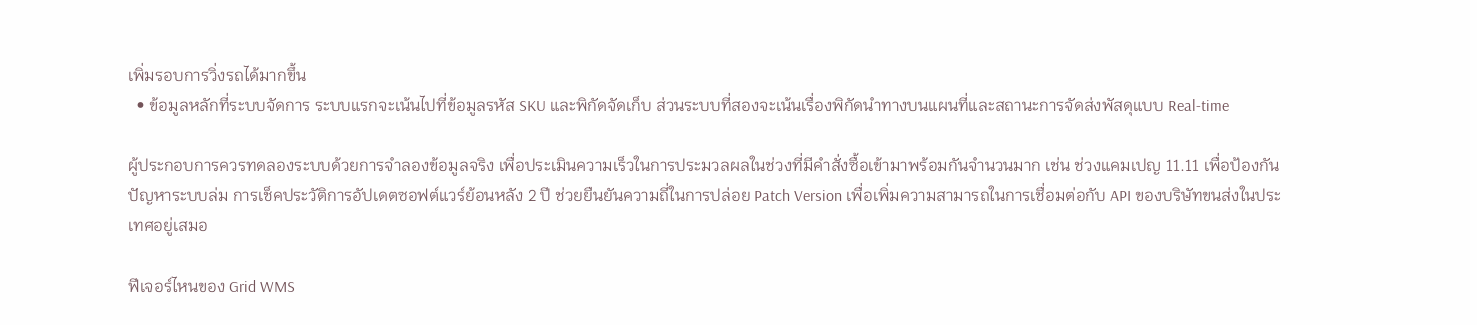เพิ่มรอบการวิ่งรถได้มากขึ้น
  • ข้อมูลหลักที่ระบบจัดการ ระบบแรกจะเน้นไปที่ข้อมูลรหัส SKU และพิกัดจัดเก็บ ส่วนระบบที่สองจะเน้นเรื่องพิกัดนำทางบนแผนที่และสถานะการจัดส่งพัสดุแบบ Real-time

ผู้ประกอบการควรทดลองระบบด้วยการจำลองข้อมูลจริง เพื่อประเมินความเร็วในการประมวลผลในช่วงที่มีคำสั่งซื้อเข้ามาพร้อมกันจำนวนมาก เช่น ช่วงแคมเปญ 11.11 เพื่อป้องกันปัญหาระบบล่ม การเช็คประวัติการอัปเดตซอฟต์แวร์ย้อนหลัง 2 ปี ช่วยยืนยันความถี่ในการปล่อย Patch Version เพื่อเพิ่มความสามารถในการเชื่อมต่อกับ API ของบริษัทขนส่งในประเทศอยู่เสมอ

ฟีเจอร์ไหนของ Grid WMS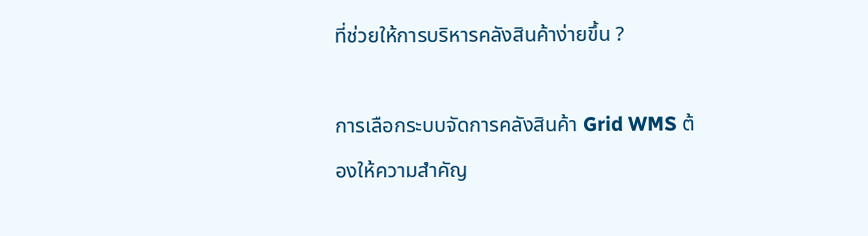ที่ช่วยให้การบริหารคลังสินค้าง่ายขึ้น ?

การเลือกระบบจัดการคลังสินค้า Grid WMS ต้องให้ความสำคัญ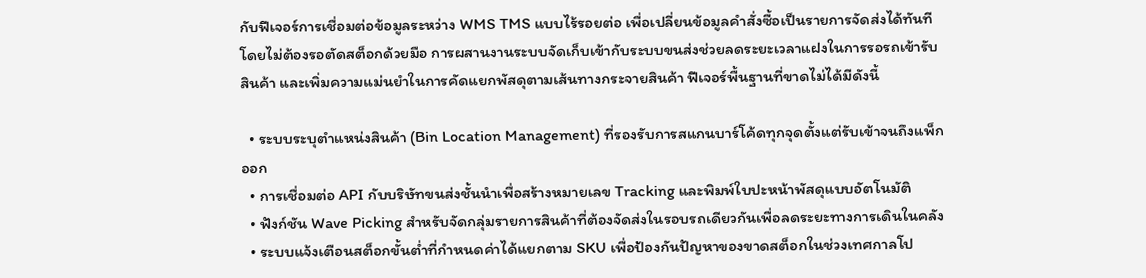กับฟีเจอร์การเชื่อมต่อข้อมูลระหว่าง WMS TMS แบบไร้รอยต่อ เพื่อเปลี่ยนข้อมูลคำสั่งซื้อเป็นรายการจัดส่งได้ทันทีโดยไม่ต้องรอตัดสต็อกด้วยมือ การผสานงานระบบจัดเก็บเข้ากับระบบขนส่งช่วยลดระยะเวลาแฝงในการรอรถเข้ารับสินค้า และเพิ่มความแม่นยำในการคัดแยกพัสดุตามเส้นทางกระจายสินค้า ฟีเจอร์พื้นฐานที่ขาดไม่ได้มีดังนี้

  • ระบบระบุตำแหน่งสินค้า (Bin Location Management) ที่รองรับการสแกนบาร์โค้ดทุกจุดตั้งแต่รับเข้าจนถึงแพ็กออก
  • การเชื่อมต่อ API กับบริษัทขนส่งชั้นนำเพื่อสร้างหมายเลข Tracking และพิมพ์ใบปะหน้าพัสดุแบบอัตโนมัติ
  • ฟังก์ชัน Wave Picking สำหรับจัดกลุ่มรายการสินค้าที่ต้องจัดส่งในรอบรถเดียวกันเพื่อลดระยะทางการเดินในคลัง
  • ระบบแจ้งเตือนสต็อกขั้นต่ำที่กำหนดค่าได้แยกตาม SKU เพื่อป้องกันปัญหาของขาดสต็อกในช่วงเทศกาลโป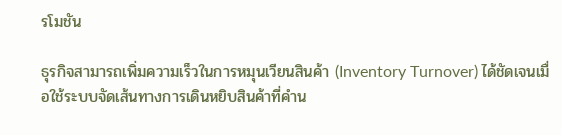รโมชัน

ธุรกิจสามารถเพิ่มความเร็วในการหมุนเวียนสินค้า (Inventory Turnover) ได้ชัดเจนเมื่อใช้ระบบจัดเส้นทางการเดินหยิบสินค้าที่คำน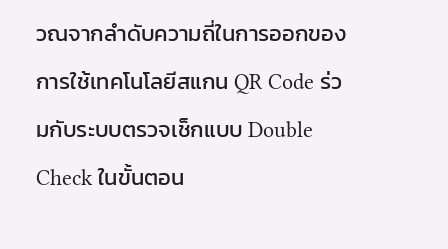วณจากลำดับความถี่ในการออกของ การใช้เทคโนโลยีสแกน QR Code ร่วมกับระบบตรวจเช็กแบบ Double Check ในขั้นตอน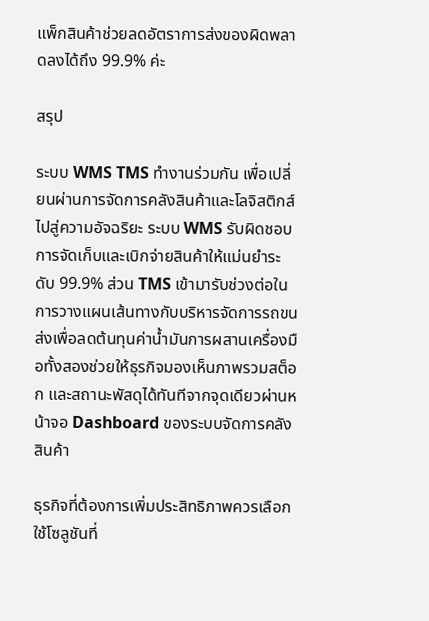แพ็กสินค้าช่วยลดอัตราการส่งของผิดพลาดลงได้ถึง 99.9% ค่ะ

สรุป

ระบบ WMS TMS ทำงานร่วมกัน เพื่อเปลี่ยนผ่านการจัดการคลังสินค้าและโลจิสติกส์ไปสู่ความอัจฉริยะ ระบบ WMS รับผิดชอบการจัดเก็บและเบิกจ่ายสินค้าให้แม่นยำระดับ 99.9% ส่วน TMS เข้ามารับช่วงต่อในการวางแผนเส้นทางกับบริหารจัดการรถขนส่งเพื่อลดต้นทุนค่าน้ำมันการผสานเครื่องมือทั้งสองช่วยให้ธุรกิจมองเห็นภาพรวมสต็อก และสถานะพัสดุได้ทันทีจากจุดเดียวผ่านหน้าจอ Dashboard ของระบบจัดการคลังสินค้า

ธุรกิจที่ต้องการเพิ่มประสิทธิภาพควรเลือกใช้โซลูชันที่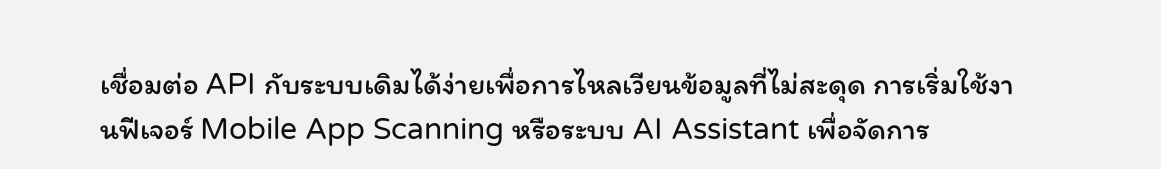เชื่อมต่อ API กับระบบเดิมได้ง่ายเพื่อการไหลเวียนข้อมูลที่ไม่สะดุด การเริ่มใช้งานฟีเจอร์ Mobile App Scanning หรือระบบ AI Assistant เพื่อจัดการ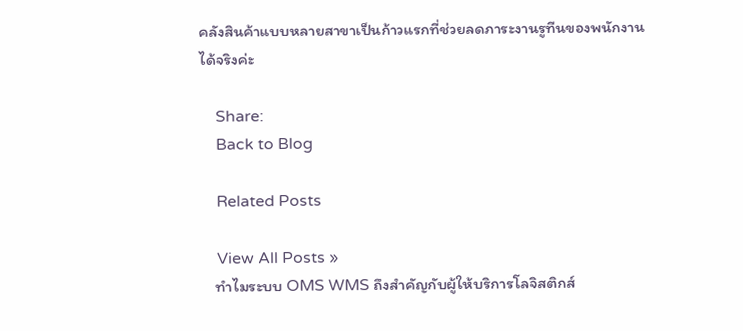คลังสินค้าแบบหลายสาขาเป็นก้าวแรกที่ช่วยลดภาระงานรูทีนของพนักงานได้จริงค่ะ

    Share:
    Back to Blog

    Related Posts

    View All Posts »
    ทำไมระบบ OMS WMS ถึงสำคัญกับผู้ให้บริการโลจิสติกส์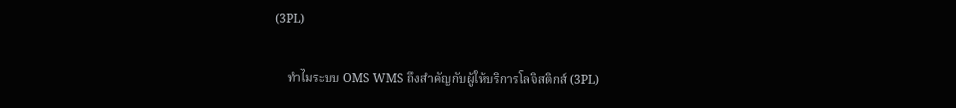(3PL)

    ทำไมระบบ OMS WMS ถึงสำคัญกับผู้ให้บริการโลจิสติกส์ (3PL)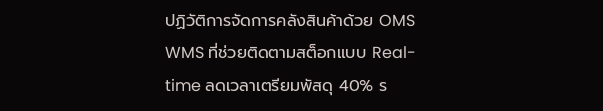ปฏิวัติการจัดการคลังสินค้าด้วย OMS WMS ที่ช่วยติดตามสต็อกแบบ Real-time ลดเวลาเตรียมพัสดุ 40% ร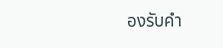องรับคำ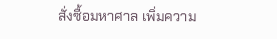สั่งซื้อมหาศาล เพิ่มความ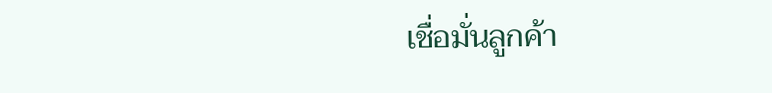เชื่อมั่นลูกค้า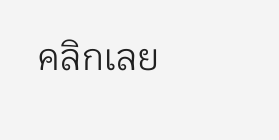คลิกเลย